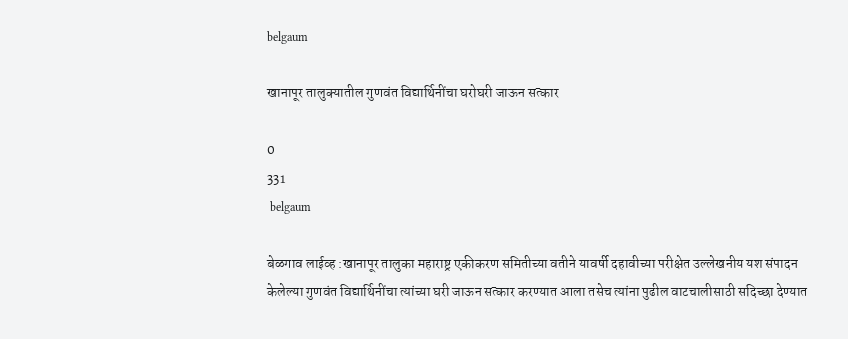belgaum

खानापूर तालुक्यातील गुणवंत विद्यार्थिनींचा घरोघरी जाऊन सत्कार

0
331
 belgaum

बेळगाव लाईव्ह :खानापूर तालुका महाराष्ट्र एकीकरण समितीच्या वतीने यावर्षी दहावीच्या परीक्षेत उल्लेखनीय यश संपादन केलेल्या गुणवंत विद्यार्थिनींचा त्यांच्या घरी जाऊन सत्कार करण्यात आला तसेच त्यांना पुढील वाटचालीसाठी सदिच्छा देण्यात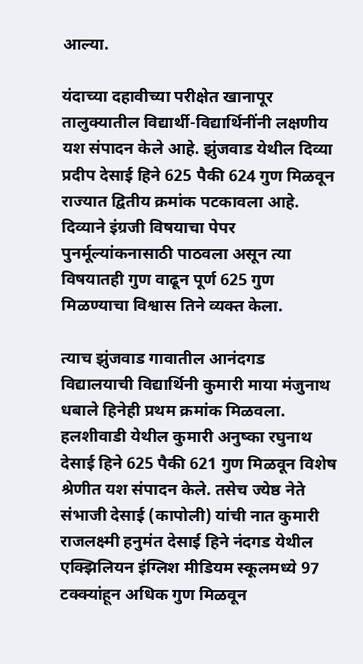आल्या.

यंदाच्या दहावीच्या परीक्षेत खानापूर तालुक्यातील विद्यार्थी-विद्यार्थिनींनी लक्षणीय यश संपादन केले आहे. झुंजवाड येथील दिव्या प्रदीप देसाई हिने 625 पैकी 624 गुण मिळवून राज्यात द्वितीय क्रमांक पटकावला आहे. दिव्याने इंग्रजी विषयाचा पेपर पुनर्मूल्यांकनासाठी पाठवला असून त्या विषयातही गुण वाढून पूर्ण 625 गुण मिळण्याचा विश्वास तिने व्यक्त केला.

त्याच झुंजवाड गावातील आनंदगड विद्यालयाची विद्यार्थिनी कुमारी माया मंजुनाथ धबाले हिनेही प्रथम क्रमांक मिळवला. हलशीवाडी येथील कुमारी अनुष्का रघुनाथ देसाई हिने 625 पैकी 621 गुण मिळवून विशेष श्रेणीत यश संपादन केले. तसेच ज्येष्ठ नेते संभाजी देसाई (कापोली) यांची नात कुमारी राजलक्ष्मी हनुमंत देसाई हिने नंदगड येथील एक्झिलियन इंग्लिश मीडियम स्कूलमध्ये 97 टक्क्यांहून अधिक गुण मिळवून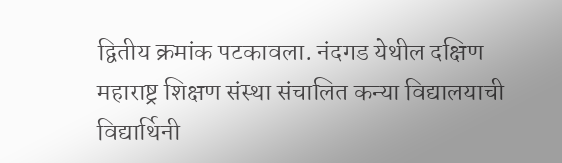द्वितीय क्रमांक पटकावला. नंदगड येथील दक्षिण महाराष्ट्र शिक्षण संस्था संचालित कन्या विद्यालयाची विद्यार्थिनी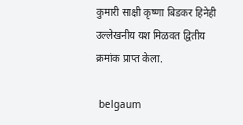कुमारी साक्षी कृष्णा बिडकर हिनेही उल्लेखनीय यश मिळवत द्वितीय क्रमांक प्राप्त केला.

 belgaum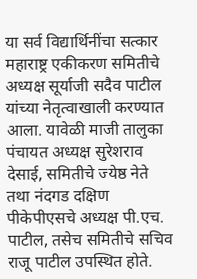या सर्व विद्यार्थिनींचा सत्कार महाराष्ट्र एकीकरण समितीचे अध्यक्ष सूर्याजी सदैव पाटील यांच्या नेतृत्वाखाली करण्यात आला. यावेळी माजी तालुका पंचायत अध्यक्ष सुरेशराव देसाई, समितीचे ज्येष्ठ नेते तथा नंदगड दक्षिण पीकेपीएसचे अध्यक्ष पी.एच. पाटील, तसेच समितीचे सचिव राजू पाटील उपस्थित होते.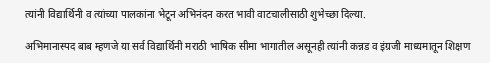त्यांनी विद्यार्थिनी व त्यांच्या पालकांना भेटून अभिनंदन करत भावी वाटचालीसाठी शुभेच्छा दिल्या.

अभिमानास्पद बाब म्हणजे या सर्व विद्यार्थिनी मराठी भाषिक सीमा भागातील असूनही त्यांनी कन्नड व इंग्रजी माध्यमातून शिक्षण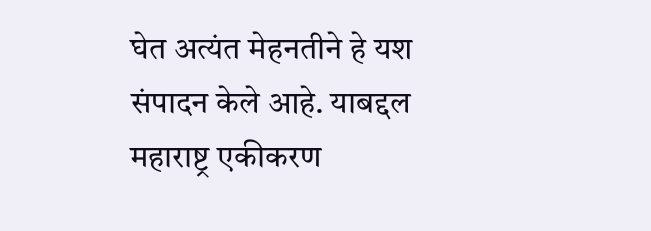घेत अत्यंत मेहनतीने हे यश संपादन केले आहे. याबद्दल महाराष्ट्र एकीकरण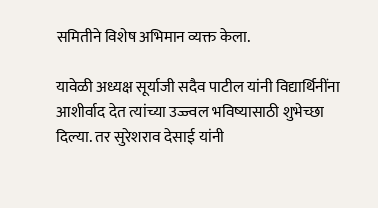समितीने विशेष अभिमान व्यक्त केला.

यावेळी अध्यक्ष सूर्याजी सदैव पाटील यांनी विद्यार्थिनींना आशीर्वाद देत त्यांच्या उज्ज्वल भविष्यासाठी शुभेच्छा दिल्या. तर सुरेशराव देसाई यांनी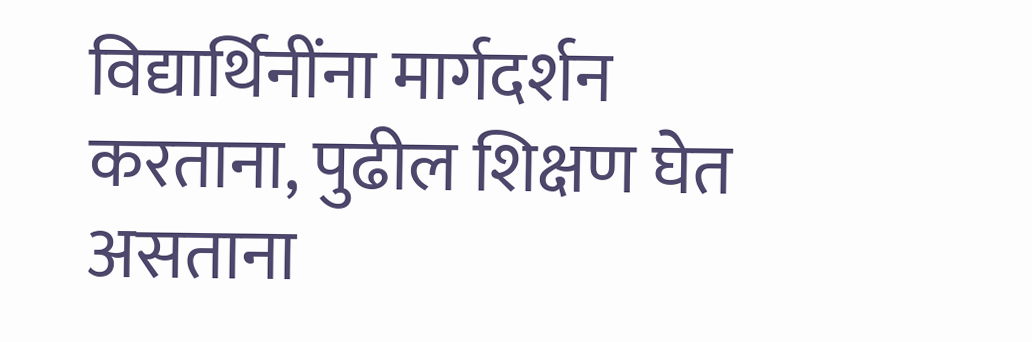विद्यार्थिनींना मार्गदर्शन करताना, पुढील शिक्षण घेत असताना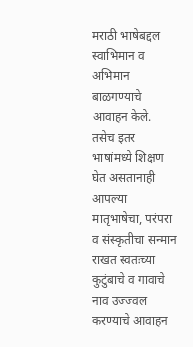मराठी भाषेबद्दल स्वाभिमान व अभिमान बाळगण्याचे आवाहन केले. तसेच इतर भाषांमध्ये शिक्षण घेत असतानाही आपल्या मातृभाषेचा, परंपरा व संस्कृतीचा सन्मान राखत स्वतःच्या कुटुंबाचे व गावाचे नाव उज्ज्वल करण्याचे आवाहन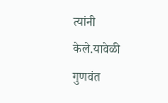त्यांनी केले.यावेळी गुणवंत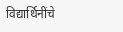विद्यार्थिनींचे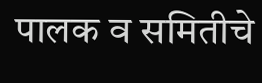पालक व समितीचे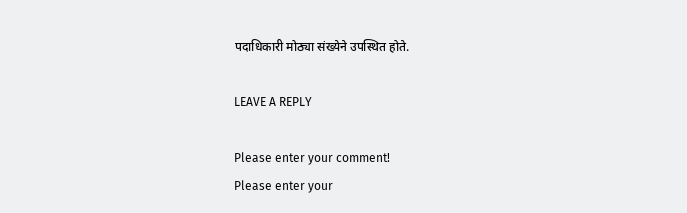पदाधिकारी मोठ्या संख्येने उपस्थित होते.

LEAVE A REPLY

Please enter your comment!
Please enter your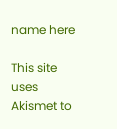name here

This site uses Akismet to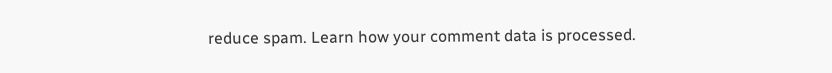reduce spam. Learn how your comment data is processed.